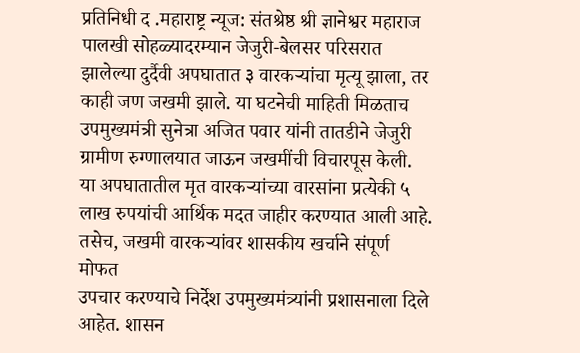प्रतिनिधी द .महाराष्ट्र न्यूज: संतश्रेष्ठ श्री ज्ञानेश्वर महाराज पालखी सोहळ्यादरम्यान जेजुरी-बेलसर परिसरात झालेल्या दुर्दैवी अपघातात ३ वारकऱ्यांचा मृत्यू झाला, तर
काही जण जखमी झाले. या घटनेची माहिती मिळताच उपमुख्यमंत्री सुनेत्रा अजित पवार यांनी तातडीने जेजुरी
ग्रामीण रुग्णालयात जाऊन जखमींची विचारपूस केली.
या अपघातातील मृत वारकऱ्यांच्या वारसांना प्रत्येकी ५ लाख रुपयांची आर्थिक मदत जाहीर करण्यात आली आहे. तसेच, जखमी वारकऱ्यांवर शासकीय खर्चाने संपूर्ण मोफत
उपचार करण्याचे निर्देश उपमुख्यमंत्र्यांनी प्रशासनाला दिले
आहेत. शासन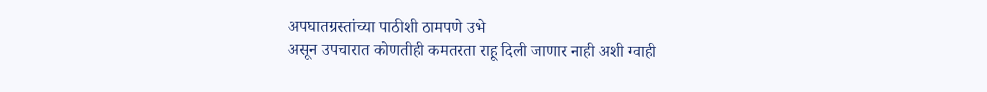अपघातग्रस्तांच्या पाठीशी ठामपणे उभे
असून उपचारात कोणतीही कमतरता राहू दिली जाणार नाही अशी ग्वाही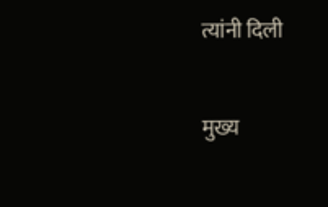त्यांनी दिली

मुख्य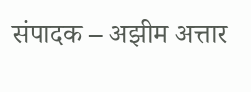संपादक – अझीम अत्तार